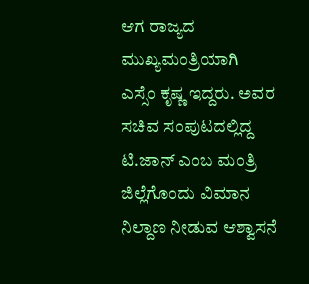ಆಗ ರಾಜ್ಯದ ಮುಖ್ಯಮಂತ್ರಿಯಾಗಿ
ಎಸ್ಸೆಂ ಕೃಷ್ಣ ಇದ್ದರು. ಅವರ ಸಚಿವ ಸಂಪುಟದಲ್ಲಿದ್ದ ಟಿ.ಜಾನ್ ಎಂಬ ಮಂತ್ರಿ
ಜಿಲ್ಲೆಗೊಂದು ವಿಮಾನ ನಿಲ್ದಾಣ ನೀಡುವ ಆಶ್ವಾಸನೆ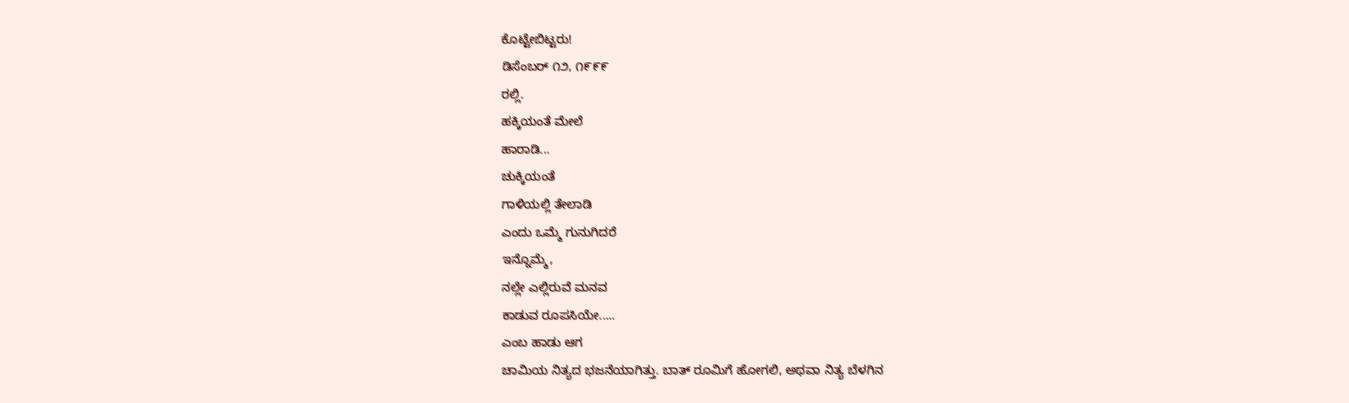ಕೊಟ್ಟೇಬಿಟ್ಟರು!
ಡಿಸೆಂಬರ್ ೧೨, ೧೯೯೯
ರಲ್ಲಿ.
ಹಕ್ಕಿಯಂತೆ ಮೇಲೆ
ಹಾರಾಡಿ...
ಚುಕ್ಕಿಯಂತೆ
ಗಾಳಿಯಲ್ಲಿ ತೇಲಾಡಿ
ಎಂದು ಒಮ್ಮೆ ಗುನುಗಿದರೆ
ಇನ್ನೊಮ್ಮೆ,
ನಲ್ಲೇ ಎಲ್ಲಿರುವೆ ಮನವ
ಕಾಡುವ ರೂಪಸಿಯೇ.....
ಎಂಬ ಹಾಡು ಆಗ
ಚಾಮಿಯ ನಿತ್ಯದ ಭಜನೆಯಾಗಿತ್ತು. ಬಾತ್ ರೂಮಿಗೆ ಹೋಗಲಿ, ಅಥವಾ ನಿತ್ಯ ಬೆಳಗಿನ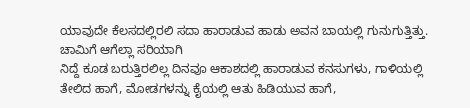ಯಾವುದೇ ಕೆಲಸದಲ್ಲಿರಲಿ ಸದಾ ಹಾರಾಡುವ ಹಾಡು ಅವನ ಬಾಯಲ್ಲಿ ಗುನುಗುತ್ತಿತ್ತು.
ಚಾಮಿಗೆ ಆಗೆಲ್ಲಾ ಸರಿಯಾಗಿ
ನಿದ್ದೆ ಕೂಡ ಬರುತ್ತಿರಲಿಲ್ಲ ದಿನವೂ ಆಕಾಶದಲ್ಲಿ ಹಾರಾಡುವ ಕನಸುಗಳು, ಗಾಳಿಯಲ್ಲಿ
ತೇಲಿದ ಹಾಗೆ, ಮೋಡಗಳನ್ನು ಕೈಯಲ್ಲಿ ಆತು ಹಿಡಿಯುವ ಹಾಗೆ,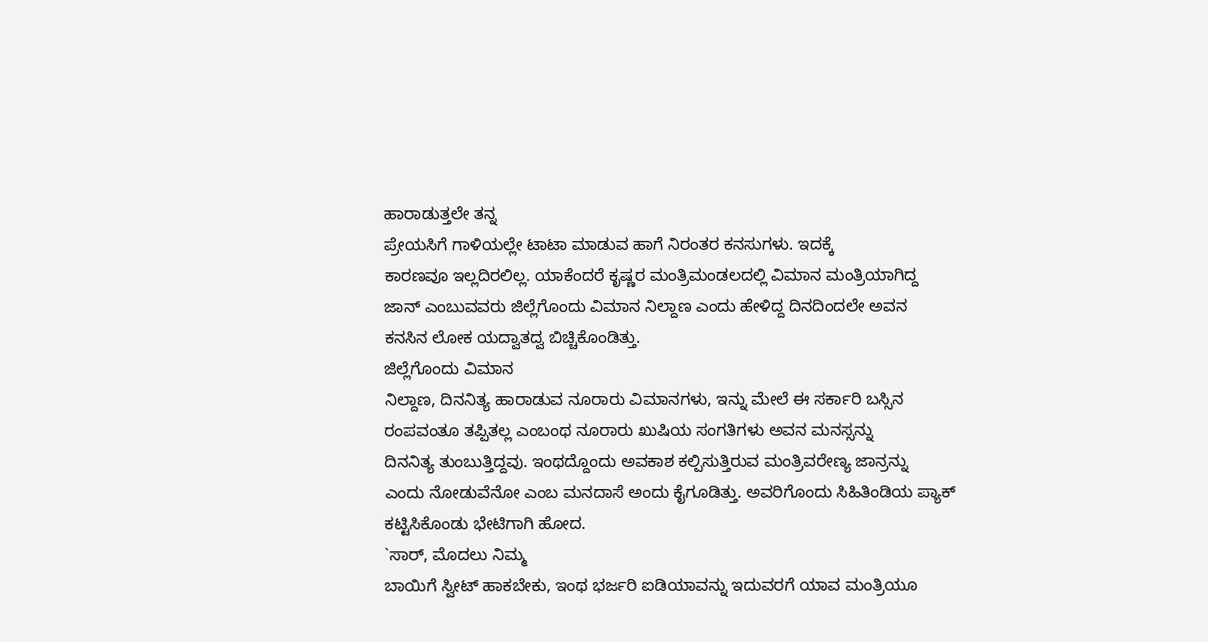ಹಾರಾಡುತ್ತಲೇ ತನ್ನ
ಪ್ರೇಯಸಿಗೆ ಗಾಳಿಯಲ್ಲೇ ಟಾಟಾ ಮಾಡುವ ಹಾಗೆ ನಿರಂತರ ಕನಸುಗಳು. ಇದಕ್ಕೆ
ಕಾರಣವೂ ಇಲ್ಲದಿರಲಿಲ್ಲ. ಯಾಕೆಂದರೆ ಕೃಷ್ಣರ ಮಂತ್ರಿಮಂಡಲದಲ್ಲಿ ವಿಮಾನ ಮಂತ್ರಿಯಾಗಿದ್ದ
ಜಾನ್ ಎಂಬುವವರು ಜಿಲ್ಲೆಗೊಂದು ವಿಮಾನ ನಿಲ್ದಾಣ ಎಂದು ಹೇಳಿದ್ದ ದಿನದಿಂದಲೇ ಅವನ
ಕನಸಿನ ಲೋಕ ಯದ್ವಾತದ್ವ ಬಿಚ್ಚಿಕೊಂಡಿತ್ತು.
ಜಿಲ್ಲೆಗೊಂದು ವಿಮಾನ
ನಿಲ್ದಾಣ, ದಿನನಿತ್ಯ ಹಾರಾಡುವ ನೂರಾರು ವಿಮಾನಗಳು, ಇನ್ನು ಮೇಲೆ ಈ ಸರ್ಕಾರಿ ಬಸ್ಸಿನ
ರಂಪವಂತೂ ತಪ್ಪಿತಲ್ಲ ಎಂಬಂಥ ನೂರಾರು ಖುಷಿಯ ಸಂಗತಿಗಳು ಅವನ ಮನಸ್ಸನ್ನು
ದಿನನಿತ್ಯ ತುಂಬುತ್ತಿದ್ದವು. ಇಂಥದ್ದೊಂದು ಅವಕಾಶ ಕಲ್ಪಿಸುತ್ತಿರುವ ಮಂತ್ರಿವರೇಣ್ಯ ಜಾನ್ರನ್ನು
ಎಂದು ನೋಡುವೆನೋ ಎಂಬ ಮನದಾಸೆ ಅಂದು ಕೈಗೂಡಿತ್ತು. ಅವರಿಗೊಂದು ಸಿಹಿತಿಂಡಿಯ ಪ್ಯಾಕ್
ಕಟ್ಟಿಸಿಕೊಂಡು ಭೇಟಿಗಾಗಿ ಹೋದ.
`ಸಾರ್, ಮೊದಲು ನಿಮ್ಮ
ಬಾಯಿಗೆ ಸ್ವೀಟ್ ಹಾಕಬೇಕು, ಇಂಥ ಭರ್ಜರಿ ಐಡಿಯಾವನ್ನು ಇದುವರಗೆ ಯಾವ ಮಂತ್ರಿಯೂ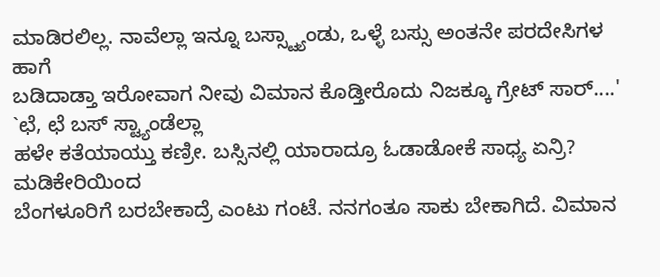ಮಾಡಿರಲಿಲ್ಲ. ನಾವೆಲ್ಲಾ ಇನ್ನೂ ಬಸ್ಸ್ಟ್ಯಾಂಡು, ಒಳ್ಳೆ ಬಸ್ಸು ಅಂತನೇ ಪರದೇಸಿಗಳ ಹಾಗೆ
ಬಡಿದಾಡ್ತಾ ಇರೋವಾಗ ನೀವು ವಿಮಾನ ಕೊಡ್ತೀರೊದು ನಿಜಕ್ಕೂ ಗ್ರೇಟ್ ಸಾರ್....'
`ಛೆ, ಛೆ ಬಸ್ ಸ್ಟ್ಯಾಂಡೆಲ್ಲಾ
ಹಳೇ ಕತೆಯಾಯ್ತು ಕಣ್ರೀ. ಬಸ್ಸಿನಲ್ಲಿ ಯಾರಾದ್ರೂ ಓಡಾಡೋಕೆ ಸಾಧ್ಯ ಏನ್ರಿ? ಮಡಿಕೇರಿಯಿಂದ
ಬೆಂಗಳೂರಿಗೆ ಬರಬೇಕಾದ್ರೆ ಎಂಟು ಗಂಟೆ. ನನಗಂತೂ ಸಾಕು ಬೇಕಾಗಿದೆ. ವಿಮಾನ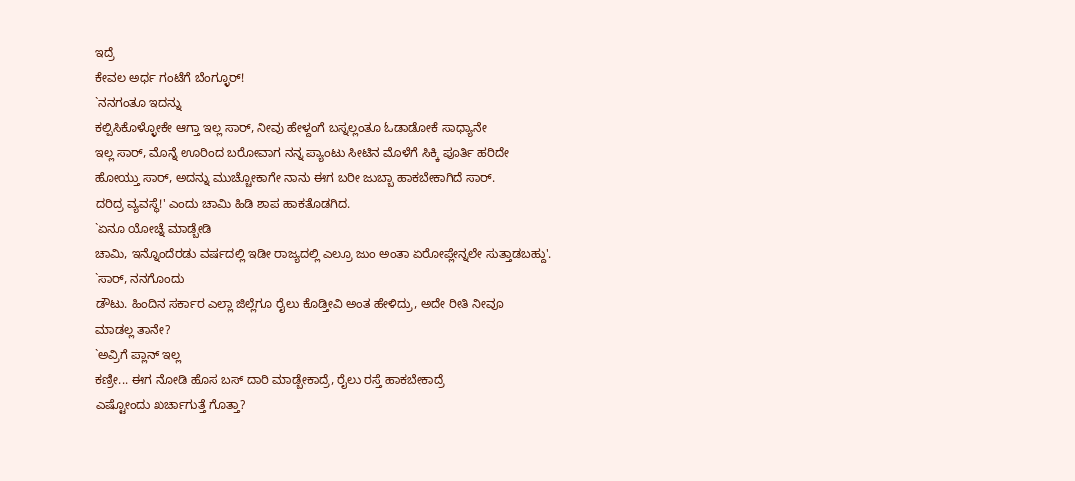ಇದ್ರೆ
ಕೇವಲ ಅರ್ಧ ಗಂಟೆಗೆ ಬೆಂಗ್ಳೂರ್!
`ನನಗಂತೂ ಇದನ್ನು
ಕಲ್ಪಿಸಿಕೊಳ್ಳೋಕೇ ಆಗ್ತಾ ಇಲ್ಲ ಸಾರ್, ನೀವು ಹೇಳ್ದಂಗೆ ಬಸ್ನಲ್ಲಂತೂ ಓಡಾಡೋಕೆ ಸಾಧ್ಯಾನೇ
ಇಲ್ಲ ಸಾರ್, ಮೊನ್ನೆ ಊರಿಂದ ಬರೋವಾಗ ನನ್ನ ಪ್ಯಾಂಟು ಸೀಟಿನ ಮೊಳೆಗೆ ಸಿಕ್ಕಿ ಪೂರ್ತಿ ಹರಿದೇ
ಹೋಯ್ತು ಸಾರ್, ಅದನ್ನು ಮುಚ್ಚೋಕಾಗೇ ನಾನು ಈಗ ಬರೀ ಜುಬ್ಬಾ ಹಾಕಬೇಕಾಗಿದೆ ಸಾರ್.
ದರಿದ್ರ ವ್ಯವಸ್ಥೆ!' ಎಂದು ಚಾಮಿ ಹಿಡಿ ಶಾಪ ಹಾಕತೊಡಗಿದ.
`ಏನೂ ಯೋಚ್ನೆ ಮಾಡ್ಬೇಡಿ
ಚಾಮಿ, ಇನ್ನೊಂದೆರಡು ವರ್ಷದಲ್ಲಿ ಇಡೀ ರಾಜ್ಯದಲ್ಲಿ ಎಲ್ರೂ ಜುಂ ಅಂತಾ ಏರೋಪ್ಲೇನ್ನಲೇ ಸುತ್ತಾಡಬಹ್ದು'.
`ಸಾರ್, ನನಗೊಂದು
ಡೌಟು. ಹಿಂದಿನ ಸರ್ಕಾರ ಎಲ್ಲಾ ಜಿಲ್ಲೆಗೂ ರೈಲು ಕೊಡ್ತೀವಿ ಅಂತ ಹೇಳಿದ್ರು, ಅದೇ ರೀತಿ ನೀವೂ
ಮಾಡಲ್ಲ ತಾನೇ?
`ಅವ್ರಿಗೆ ಪ್ಲಾನ್ ಇಲ್ಲ
ಕಣ್ರೀ... ಈಗ ನೋಡಿ ಹೊಸ ಬಸ್ ದಾರಿ ಮಾಡ್ಬೇಕಾದ್ರೆ, ರೈಲು ರಸ್ತೆ ಹಾಕಬೇಕಾದ್ರೆ
ಎಷ್ಟೋಂದು ಖರ್ಚಾಗುತ್ತೆ ಗೊತ್ತಾ?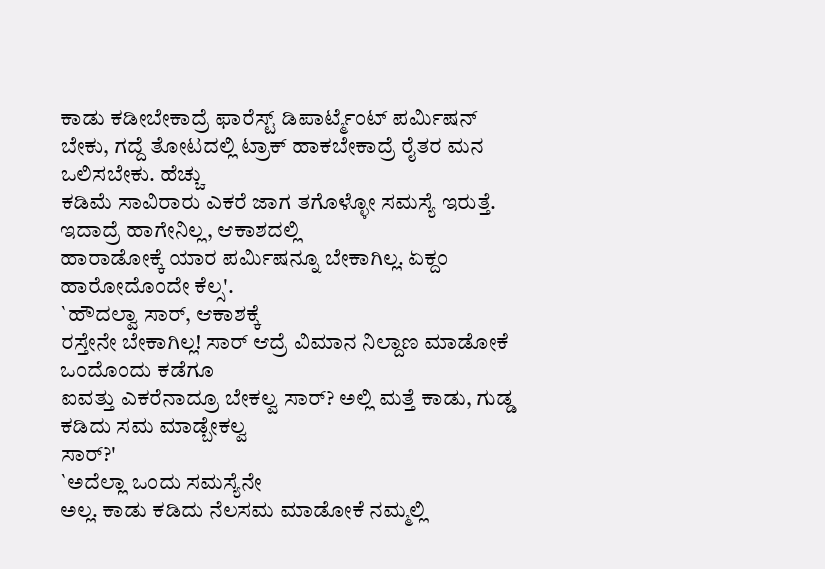ಕಾಡು ಕಡೀಬೇಕಾದ್ರೆ ಫಾರೆಸ್ಟ್ ಡಿಪಾರ್ಟ್ಮೆಂಟ್ ಪರ್ಮಿಷನ್
ಬೇಕು, ಗದ್ದೆ ತೋಟದಲ್ಲಿ ಟ್ರಾಕ್ ಹಾಕಬೇಕಾದ್ರೆ ರೈತರ ಮನ ಒಲಿಸಬೇಕು. ಹೆಚ್ಚು
ಕಡಿಮೆ ಸಾವಿರಾರು ಎಕರೆ ಜಾಗ ತಗೊಳ್ಳೋ ಸಮಸ್ಯೆ ಇರುತ್ತೆ. ಇದಾದ್ರೆ ಹಾಗೇನಿಲ್ಲ, ಆಕಾಶದಲ್ಲಿ
ಹಾರಾಡೋಕ್ಕೆ ಯಾರ ಪರ್ಮಿಷನ್ನೂ ಬೇಕಾಗಿಲ್ಲ. ಏಕ್ದಂ ಹಾರೋದೊಂದೇ ಕೆಲ್ಸ'.
`ಹೌದಲ್ವಾ ಸಾರ್, ಆಕಾಶಕ್ಕೆ
ರಸ್ತೇನೇ ಬೇಕಾಗಿಲ್ಲ! ಸಾರ್ ಆದ್ರೆ ವಿಮಾನ ನಿಲ್ದಾಣ ಮಾಡೋಕೆ ಒಂದೊಂದು ಕಡೆಗೂ
ಐವತ್ತು ಎಕರೆನಾದ್ರೂ ಬೇಕಲ್ವ ಸಾರ್? ಅಲ್ಲಿ ಮತ್ತೆ ಕಾಡು, ಗುಡ್ಡ ಕಡಿದು ಸಮ ಮಾಡ್ಬೇಕಲ್ವ
ಸಾರ್?'
`ಅದೆಲ್ಲಾ ಒಂದು ಸಮಸ್ಯೆನೇ
ಅಲ್ಲ. ಕಾಡು ಕಡಿದು ನೆಲಸಮ ಮಾಡೋಕೆ ನಮ್ಮಲ್ಲಿ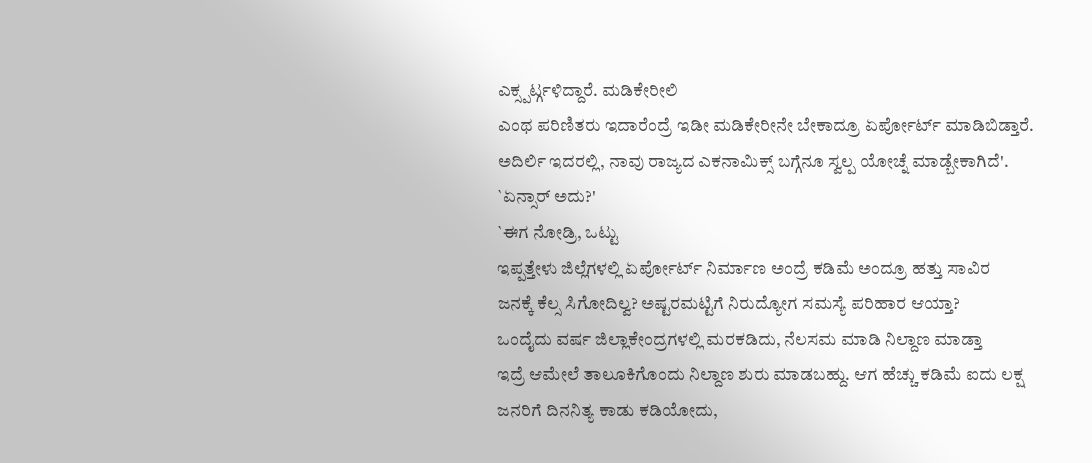ಎಕ್ಸ್ಪರ್ಟ್ಗಳಿದ್ದಾರೆ. ಮಡಿಕೇರೀಲಿ
ಎಂಥ ಪರಿಣಿತರು ಇದಾರೆಂದ್ರೆ ಇಡೀ ಮಡಿಕೇರೀನೇ ಬೇಕಾದ್ರೂ ಏರ್ಪೋರ್ಟ್ ಮಾಡಿಬಿಡ್ತಾರೆ.
ಅದಿರ್ಲಿ ಇದರಲ್ಲಿ, ನಾವು ರಾಜ್ಯದ ಎಕನಾಮಿಕ್ಸ್ ಬಗ್ಗೆನೂ ಸ್ವಲ್ಪ ಯೋಚ್ನೆ ಮಾಡ್ಬೇಕಾಗಿದೆ'.
`ಏನ್ಸಾರ್ ಅದು?'
`ಈಗ ನೋಡ್ರಿ, ಒಟ್ಟು
ಇಪ್ಪತ್ತೇಳು ಜಿಲ್ಲೆಗಳಲ್ಲಿ ಏರ್ಪೋರ್ಟ್ ನಿರ್ಮಾಣ ಅಂದ್ರೆ ಕಡಿಮೆ ಅಂದ್ರೂ ಹತ್ತು ಸಾವಿರ
ಜನಕ್ಕೆ ಕೆಲ್ಸ ಸಿಗೋದಿಲ್ವ? ಅಷ್ಟರಮಟ್ಟಿಗೆ ನಿರುದ್ಯೋಗ ಸಮಸ್ಯೆ ಪರಿಹಾರ ಆಯ್ತಾ?
ಒಂದೈದು ವರ್ಷ ಜಿಲ್ಲಾಕೇಂದ್ರಗಳಲ್ಲಿ ಮರಕಡಿದು, ನೆಲಸಮ ಮಾಡಿ ನಿಲ್ದಾಣ ಮಾಡ್ತಾ
ಇದ್ರೆ ಆಮೇಲೆ ತಾಲೂಕಿಗೊಂದು ನಿಲ್ದಾಣ ಶುರು ಮಾಡಬಹ್ದು. ಆಗ ಹೆಚ್ಚು ಕಡಿಮೆ ಐದು ಲಕ್ಷ
ಜನರಿಗೆ ದಿನನಿತ್ಯ ಕಾಡು ಕಡಿಯೋದು,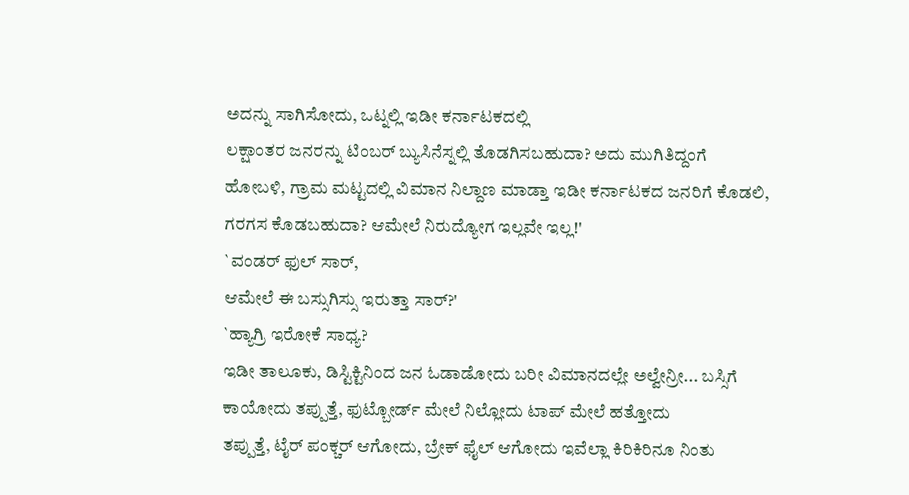ಅದನ್ನು ಸಾಗಿಸೋದು, ಒಟ್ನಲ್ಲಿ ಇಡೀ ಕರ್ನಾಟಕದಲ್ಲಿ
ಲಕ್ಷಾಂತರ ಜನರನ್ನು ಟಿಂಬರ್ ಬ್ಯುಸಿನೆಸ್ನಲ್ಲಿ ತೊಡಗಿಸಬಹುದಾ? ಅದು ಮುಗಿತಿದ್ದಂಗೆ
ಹೋಬಳಿ, ಗ್ರಾಮ ಮಟ್ಟದಲ್ಲಿ ವಿಮಾನ ನಿಲ್ದಾಣ ಮಾಡ್ತಾ ಇಡೀ ಕರ್ನಾಟಕದ ಜನರಿಗೆ ಕೊಡಲಿ,
ಗರಗಸ ಕೊಡಬಹುದಾ? ಆಮೇಲೆ ನಿರುದ್ಯೋಗ ಇಲ್ಲವೇ ಇಲ್ಲ!'
`ವಂಡರ್ ಫುಲ್ ಸಾರ್,
ಆಮೇಲೆ ಈ ಬಸ್ಸುಗಿಸ್ಸು ಇರುತ್ತಾ ಸಾರ್?'
`ಹ್ಯಾಗ್ರಿ ಇರೋಕೆ ಸಾಧ್ಯ?
ಇಡೀ ತಾಲೂಕು, ಡಿಸ್ಟಿಕ್ಟಿನಿಂದ ಜನ ಓಡಾಡೋದು ಬರೀ ವಿಮಾನದಲ್ಲೇ ಅಲ್ವೇನ್ರೀ... ಬಸ್ಸಿಗೆ
ಕಾಯೋದು ತಪ್ಪುತ್ತೆ, ಫುಟ್ಬೋರ್ಡ್ ಮೇಲೆ ನಿಲ್ಲೋದು ಟಾಪ್ ಮೇಲೆ ಹತ್ತೋದು
ತಪ್ಪುತ್ತೆ, ಟೈರ್ ಪಂಕ್ಚರ್ ಆಗೋದು, ಬ್ರೇಕ್ ಫೈಲ್ ಆಗೋದು ಇವೆಲ್ಲಾ ಕಿರಿಕಿರಿನೂ ನಿಂತು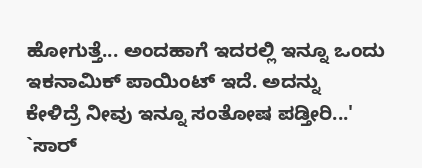ಹೋಗುತ್ತೆ... ಅಂದಹಾಗೆ ಇದರಲ್ಲಿ ಇನ್ನೂ ಒಂದು ಇಕನಾಮಿಕ್ ಪಾಯಿಂಟ್ ಇದೆ. ಅದನ್ನು
ಕೇಳಿದ್ರೆ ನೀವು ಇನ್ನೂ ಸಂತೋಷ ಪಡ್ತೀರಿ...'
`ಸಾರ್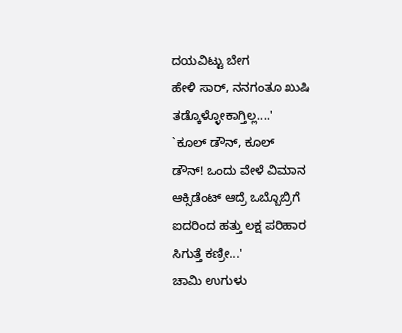ದಯವಿಟ್ಟು ಬೇಗ
ಹೇಳಿ ಸಾರ್, ನನಗಂತೂ ಖುಷಿ ತಡ್ಕೊಳ್ಳೋಕಾಗ್ತಿಲ್ಲ....'
`ಕೂಲ್ ಡೌನ್, ಕೂಲ್
ಡೌನ್! ಒಂದು ವೇಳೆ ವಿಮಾನ ಆಕ್ಸಿಡೆಂಟ್ ಆದ್ರೆ ಒಬ್ಬೊಬ್ರಿಗೆ ಐದರಿಂದ ಹತ್ತು ಲಕ್ಷ ಪರಿಹಾರ
ಸಿಗುತ್ತೆ ಕಣ್ರೀ...'
ಚಾಮಿ ಉಗುಳು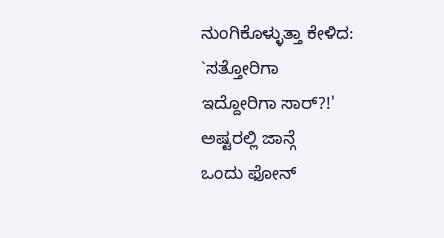ನುಂಗಿಕೊಳ್ಳುತ್ತಾ ಕೇಳಿದ:
`ಸತ್ತೋರಿಗಾ
ಇದ್ದೋರಿಗಾ ಸಾರ್?!'
ಅಷ್ಟರಲ್ಲಿ ಜಾನ್ಗೆ
ಒಂದು ಫೋನ್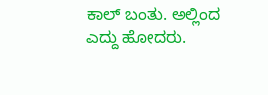ಕಾಲ್ ಬಂತು. ಅಲ್ಲಿಂದ ಎದ್ದು ಹೋದರು.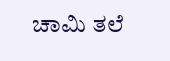ಚಾಮಿ ತಲೆ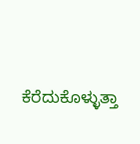ಕೆರೆದುಕೊಳ್ಳುತ್ತಾ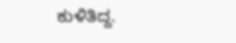ಕುಳಿತಿದ್ದ.